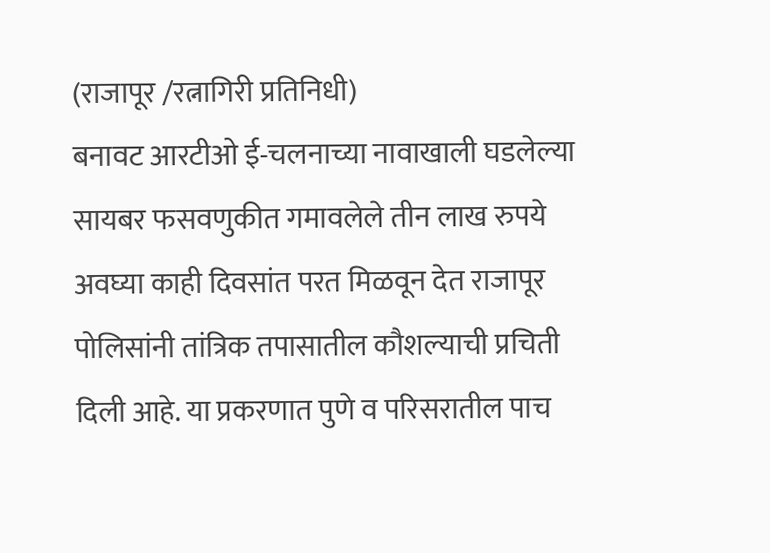(राजापूर /रत्नागिरी प्रतिनिधी)
बनावट आरटीओ ई-चलनाच्या नावाखाली घडलेल्या सायबर फसवणुकीत गमावलेले तीन लाख रुपये अवघ्या काही दिवसांत परत मिळवून देत राजापूर पोलिसांनी तांत्रिक तपासातील कौशल्याची प्रचिती दिली आहे. या प्रकरणात पुणे व परिसरातील पाच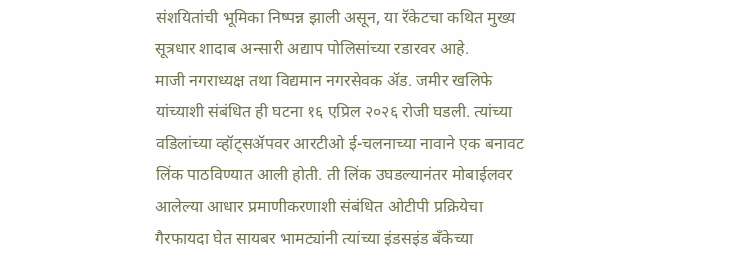संशयितांची भूमिका निष्पन्न झाली असून, या रॅकेटचा कथित मुख्य सूत्रधार शादाब अन्सारी अद्याप पोलिसांच्या रडारवर आहे.
माजी नगराध्यक्ष तथा विद्यमान नगरसेवक ॲड. जमीर खलिफे यांच्याशी संबंधित ही घटना १६ एप्रिल २०२६ रोजी घडली. त्यांच्या वडिलांच्या व्हॉट्सॲपवर आरटीओ ई-चलनाच्या नावाने एक बनावट लिंक पाठविण्यात आली होती. ती लिंक उघडल्यानंतर मोबाईलवर आलेल्या आधार प्रमाणीकरणाशी संबंधित ओटीपी प्रक्रियेचा गैरफायदा घेत सायबर भामट्यांनी त्यांच्या इंडसइंड बँकेच्या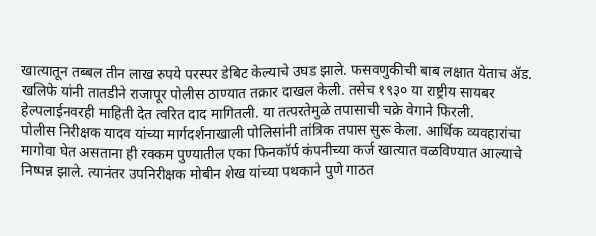खात्यातून तब्बल तीन लाख रुपये परस्पर डेबिट केल्याचे उघड झाले. फसवणुकीची बाब लक्षात येताच ॲड. खलिफे यांनी तातडीने राजापूर पोलीस ठाण्यात तक्रार दाखल केली. तसेच १९३० या राष्ट्रीय सायबर हेल्पलाईनवरही माहिती देत त्वरित दाद मागितली. या तत्परतेमुळे तपासाची चक्रे वेगाने फिरली.
पोलीस निरीक्षक यादव यांच्या मार्गदर्शनाखाली पोलिसांनी तांत्रिक तपास सुरू केला. आर्थिक व्यवहारांचा मागोवा घेत असताना ही रक्कम पुण्यातील एका फिनकॉर्प कंपनीच्या कर्ज खात्यात वळविण्यात आल्याचे निष्पन्न झाले. त्यानंतर उपनिरीक्षक मोबीन शेख यांच्या पथकाने पुणे गाठत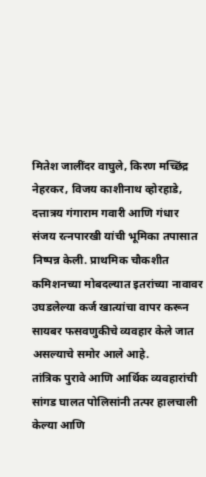मितेश जालींदर वाघुले, किरण मच्छिंद्र नेहरकर, विजय काशीनाथ व्होरहाडे, दत्तात्रय गंगाराम गवारी आणि गंधार संजय रत्नपारखी यांची भूमिका तपासात निष्पन्न केली. प्राथमिक चौकशीत कमिशनच्या मोबदल्यात इतरांच्या नावावर उघडलेल्या कर्ज खात्यांचा वापर करून सायबर फसवणुकीचे व्यवहार केले जात असल्याचे समोर आले आहे.
तांत्रिक पुरावे आणि आर्थिक व्यवहारांची सांगड घालत पोलिसांनी तत्पर हालचाली केल्या आणि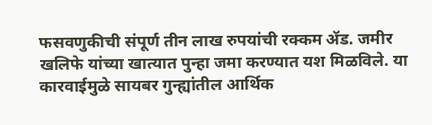फसवणुकीची संपूर्ण तीन लाख रुपयांची रक्कम ॲड. जमीर खलिफे यांच्या खात्यात पुन्हा जमा करण्यात यश मिळविले. या कारवाईमुळे सायबर गुन्ह्यांतील आर्थिक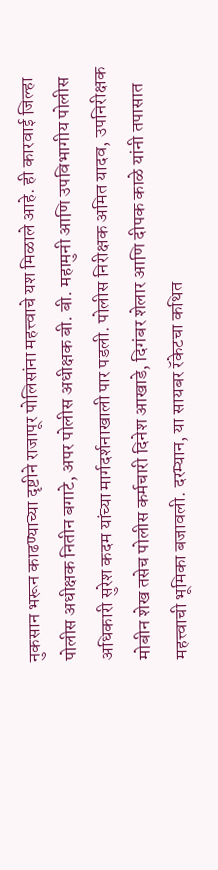नुकसान भरून काढण्याच्या दृष्टीने राजापूर पोलिसांना महत्त्वाचे यश मिळाले आहे. ही कारवाई जिल्हा पोलीस अधीक्षक नितीन बगाटे, अपर पोलीस अधीक्षक बी. बी. महामुनी आणि उपविभागीय पोलीस अधिकारी सुरेश कदम यांच्या मार्गदर्शनाखाली पार पडली. पोलीस निरीक्षक अमित यादव, उपनिरीक्षक मोबीन शेख तसेच पोलीस कर्मचारी दिनेश आखाडे, दिगंबर शेलार आणि दीपक काळे यांनी तपासात महत्त्वाची भूमिका बजावली. दरम्यान, या सायबर रॅकेटचा कथित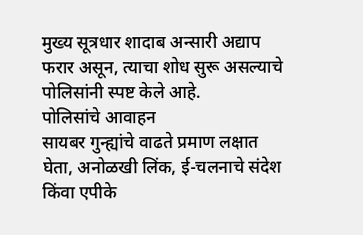मुख्य सूत्रधार शादाब अन्सारी अद्याप फरार असून, त्याचा शोध सुरू असल्याचे पोलिसांनी स्पष्ट केले आहे.
पोलिसांचे आवाहन
सायबर गुन्ह्यांचे वाढते प्रमाण लक्षात घेता, अनोळखी लिंक, ई-चलनाचे संदेश किंवा एपीके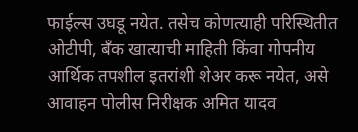फाईल्स उघडू नयेत. तसेच कोणत्याही परिस्थितीत ओटीपी, बँक खात्याची माहिती किंवा गोपनीय आर्थिक तपशील इतरांशी शेअर करू नयेत, असे आवाहन पोलीस निरीक्षक अमित यादव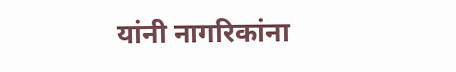यांनी नागरिकांना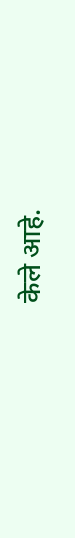केले आहे.